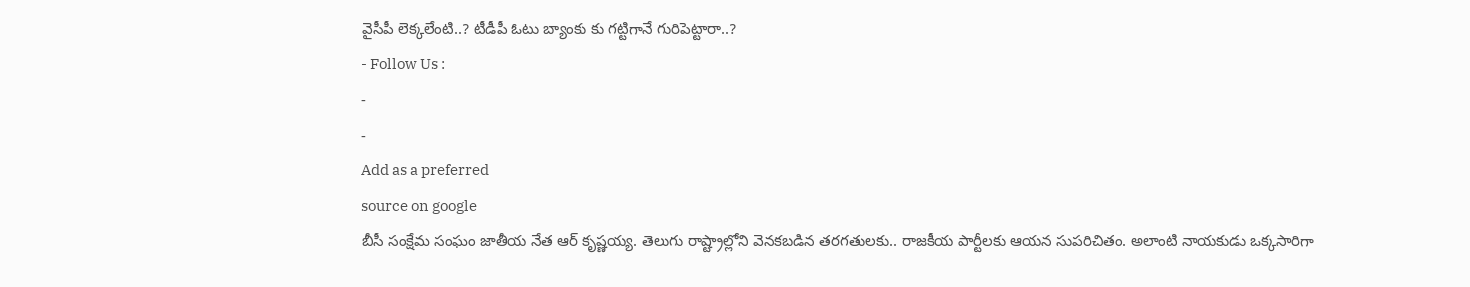వైసీపీ లెక్కలేంటి..? టీడీపీ ఓటు బ్యాంకు కు గట్టిగానే గురిపెట్టారా..?
- Follow Us :
-
-
Add as a preferred
source on google
బీసీ సంక్షేమ సంఘం జాతీయ నేత ఆర్ కృష్ణయ్య. తెలుగు రాష్ట్రాల్లోని వెనకబడిన తరగతులకు.. రాజకీయ పార్టీలకు ఆయన సుపరిచితం. అలాంటి నాయకుడు ఒక్కసారిగా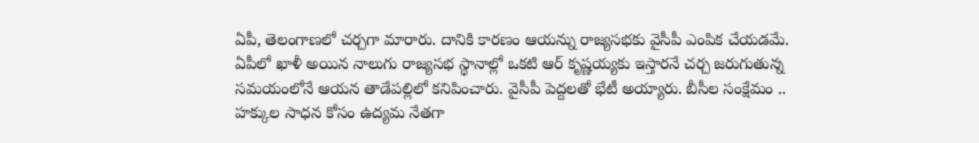ఏపీ, తెలంగాణలో చర్చగా మారారు. దానికి కారణం ఆయన్ను రాజ్యసభకు వైసీపీ ఎంపిక చేయడమే. ఏపీలో ఖాళీ అయిన నాలుగు రాజ్యసభ స్థానాల్లో ఒకటి ఆర్ కృష్ణయ్యకు ఇస్తారనే చర్చ జరుగుతున్న సమయంలోనే ఆయన తాడేపల్లిలో కనిపించారు. వైసీపీ పెద్దలతో భేటీ అయ్యారు. బీసీల సంక్షేమం .. హక్కుల సాధన కోసం ఉద్యమ నేతగా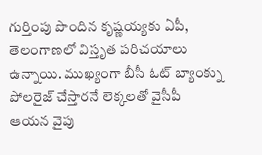గుర్తింపు పొందిన కృష్ణయ్యకు ఏపీ, తెలంగాణలో విస్తృత పరిచయాలు ఉన్నాయి. ముఖ్యంగా బీసీ ఓట్ బ్యాంక్ను పోలరైజ్ చేస్తారనే లెక్కలతో వైసీపీ ఆయన వైపు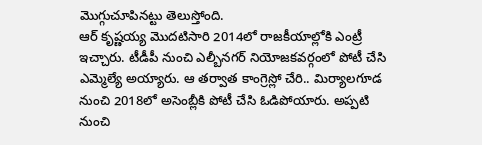మొగ్గుచూపినట్టు తెలుస్తోంది.
ఆర్ కృష్ణయ్య మొదటిసారి 2014లో రాజకీయాల్లోకి ఎంట్రీ ఇచ్చారు. టీడీపీ నుంచి ఎల్బీనగర్ నియోజకవర్గంలో పోటీ చేసి ఎమ్మెల్యే అయ్యారు. ఆ తర్వాత కాంగ్రెస్లో చేరి.. మిర్యాలగూడ నుంచి 2018లో అసెంబ్లీకి పోటీ చేసి ఓడిపోయారు. అప్పటి నుంచి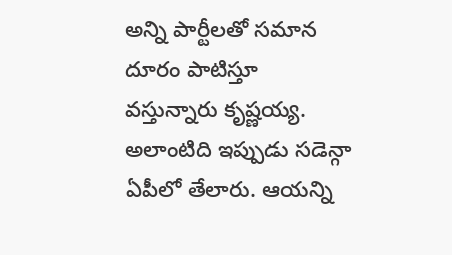అన్ని పార్టీలతో సమాన దూరం పాటిస్తూ వస్తున్నారు కృష్ణయ్య. అలాంటిది ఇప్పుడు సడెన్గా ఏపీలో తేలారు. ఆయన్ని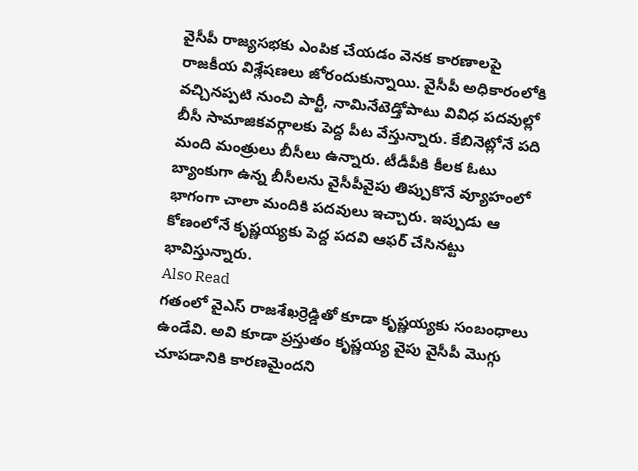వైసీపీ రాజ్యసభకు ఎంపిక చేయడం వెనక కారణాలపై రాజకీయ విశ్లేషణలు జోరందుకున్నాయి. వైసీపీ అధికారంలోకి వచ్చినప్పటి నుంచి పార్టీ, నామినేటెడ్తోపాటు వివిధ పదవుల్లో బీసీ సామాజికవర్గాలకు పెద్ద పీట వేస్తున్నారు. కేబినెట్లోనే పది మంది మంత్రులు బీసీలు ఉన్నారు. టీడీపీకి కీలక ఓటు బ్యాంకుగా ఉన్న బీసీలను వైసీపీవైపు తిప్పుకొనే వ్యూహంలో భాగంగా చాలా మందికి పదవులు ఇచ్చారు. ఇప్పుడు ఆ కోణంలోనే కృష్ణయ్యకు పెద్ద పదవి ఆఫర్ చేసినట్టు భావిస్తున్నారు.
Also Read
గతంలో వైఎస్ రాజశేఖర్రెడ్డితో కూడా కృష్ణయ్యకు సంబంధాలు ఉండేవి. అవి కూడా ప్రస్తుతం కృష్ణయ్య వైపు వైసీపీ మొగ్గు చూపడానికి కారణమైందని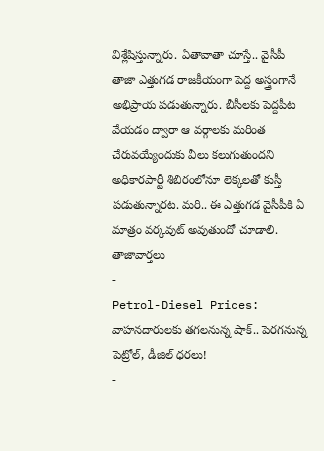విశ్లేషిస్తున్నారు. ఏతావాతా చూస్తే.. వైసీపీ తాజా ఎత్తుగడ రాజకీయంగా పెద్ద అస్త్రంగానే అభిప్రాయ పడుతున్నారు. బీసీలకు పెద్దపీట వేయడం ద్వారా ఆ వర్గాలకు మరింత చేరువయ్యేందుకు వీలు కలుగుతుందని అధికారపార్టీ శిబిరంలోనూ లెక్కలతో కుస్తీ పడుతున్నారట. మరి.. ఈ ఎత్తుగడ వైసీపీకి ఏ మాత్రం వర్కవుట్ అవుతుందో చూడాలి.
తాజావార్తలు
-
Petrol-Diesel Prices: వాహనదారులకు తగలనున్న షాక్.. పెరగనున్న పెట్రోల్, డీజిల్ ధరలు!
-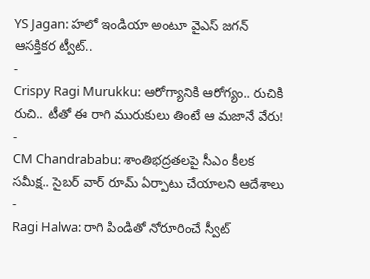YS Jagan: హలో ఇండియా అంటూ వైఎస్ జగన్ ఆసక్తికర ట్వీట్..
-
Crispy Ragi Murukku: ఆరోగ్యానికి ఆరోగ్యం.. రుచికి రుచి.. టీతో ఈ రాగి మురుకులు తింటే ఆ మజానే వేరు!
-
CM Chandrababu: శాంతిభద్రతలపై సీఎం కీలక సమీక్ష.. సైబర్ వార్ రూమ్ ఏర్పాటు చేయాలని ఆదేశాలు
-
Ragi Halwa: రాగి పిండితో నోరూరించే స్వీట్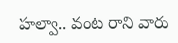హల్వా.. వంట రాని వారు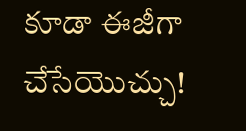కూడా ఈజీగా చేసేయొచ్చు!